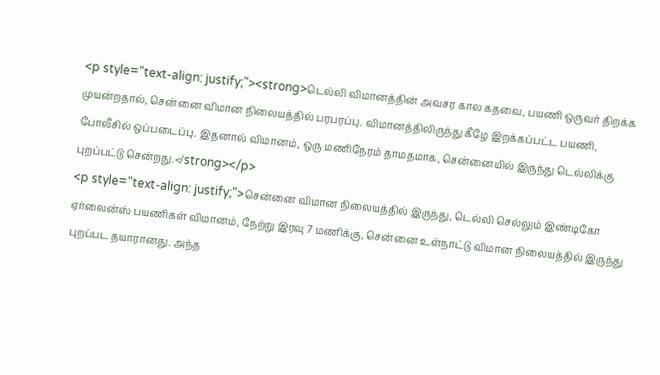<p style="text-align: justify;"><strong>டெல்லி விமானத்தின் அவசர கால கதவை, பயணி ஒருவர் திறக்க முயன்றதால், சென்னை விமான நிலையத்தில் பரபரப்பு. விமானத்திலிருந்து கீழே இறக்கப்பட்ட பயணி, போலீசில் ஒப்படைப்பு. இதனால் விமானம், ஒரு மணிநேரம் தாமதமாக, சென்னையில் இருந்து டெல்லிக்கு புறப்பட்டு சென்றது.</strong></p>
<p style="text-align: justify;">சென்னை விமான நிலையத்தில் இருந்து, டெல்லி செல்லும் இண்டிகோ ஏர்லைன்ஸ் பயணிகள் விமானம், நேற்று இரவு 7 மணிக்கு, சென்னை உள்நாட்டு விமான நிலையத்தில் இருந்து புறப்பட தயாரானது. அந்த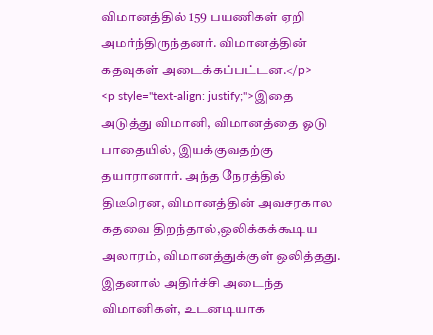விமானத்தில் 159 பயணிகள் ஏறி அமர்ந்திருந்தனர். விமானத்தின் கதவுகள் அடைக்கப்பட்டன.</p>
<p style="text-align: justify;">இதை அடுத்து விமானி, விமானத்தை ஓடு பாதையில், இயக்குவதற்கு தயாரானார். அந்த நேரத்தில் திடீரென, விமானத்தின் அவசரகால கதவை திறந்தால்,ஒலிக்கக்கூடிய அலாரம், விமானத்துக்குள் ஒலித்தது. இதனால் அதிர்ச்சி அடைந்த விமானிகள், உடனடியாக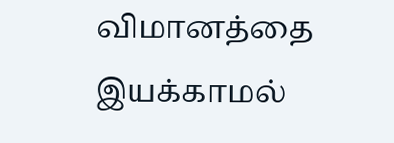விமானத்தை இயக்காமல்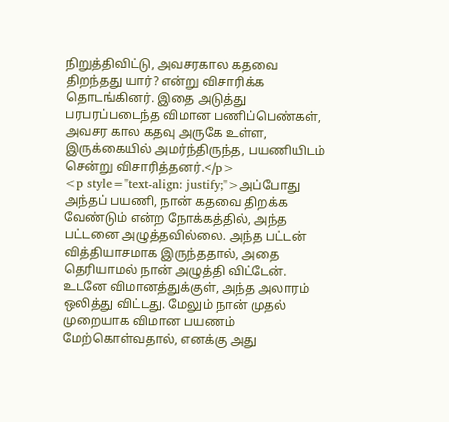நிறுத்திவிட்டு, அவசரகால கதவை திறந்தது யார்? என்று விசாரிக்க தொடங்கினர். இதை அடுத்து பரபரப்படைந்த விமான பணிப்பெண்கள், அவசர கால கதவு அருகே உள்ள, இருக்கையில் அமர்ந்திருந்த, பயணியிடம் சென்று விசாரித்தனர்.</p>
<p style="text-align: justify;">அப்போது அந்தப் பயணி, நான் கதவை திறக்க வேண்டும் என்ற நோக்கத்தில், அந்த பட்டனை அழுத்தவில்லை. அந்த பட்டன் வித்தியாசமாக இருந்ததால், அதை தெரியாமல் நான் அழுத்தி விட்டேன். உடனே விமானத்துக்குள், அந்த அலாரம் ஒலித்து விட்டது. மேலும் நான் முதல் முறையாக விமான பயணம் மேற்கொள்வதால், எனக்கு அது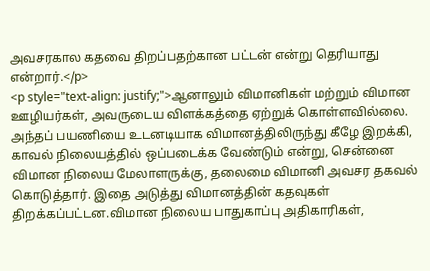அவசரகால கதவை திறப்பதற்கான பட்டன் என்று தெரியாது என்றார்.</p>
<p style="text-align: justify;">ஆனாலும் விமானிகள் மற்றும் விமான ஊழியர்கள், அவருடைய விளக்கத்தை ஏற்றுக் கொள்ளவில்லை. அந்தப் பயணியை உடனடியாக விமானத்திலிருந்து கீழே இறக்கி, காவல் நிலையத்தில் ஒப்படைக்க வேண்டும் என்று, சென்னை விமான நிலைய மேலாளருக்கு, தலைமை விமானி அவசர தகவல் கொடுத்தார். இதை அடுத்து விமானத்தின் கதவுகள் திறக்கப்பட்டன.விமான நிலைய பாதுகாப்பு அதிகாரிகள்,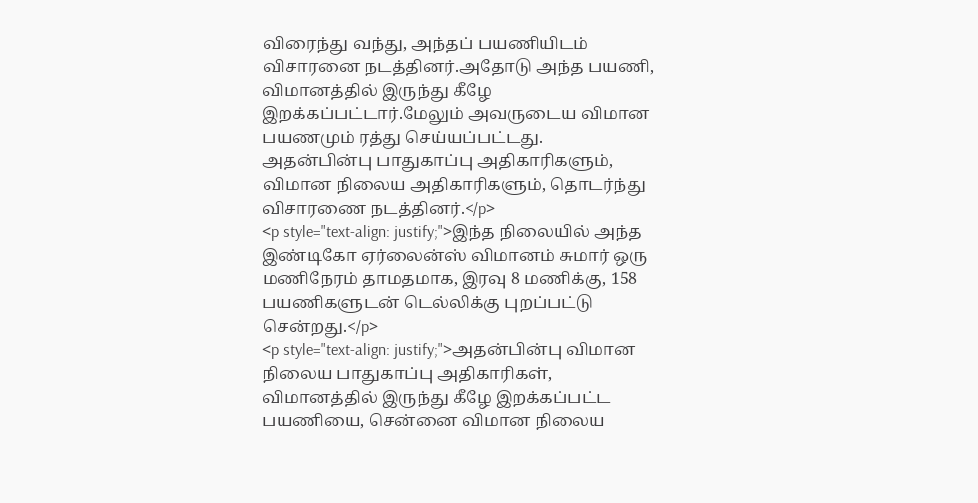விரைந்து வந்து, அந்தப் பயணியிடம் விசாரனை நடத்தினர்.அதோடு அந்த பயணி, விமானத்தில் இருந்து கீழே இறக்கப்பட்டார்.மேலும் அவருடைய விமான பயணமும் ரத்து செய்யப்பட்டது. அதன்பின்பு பாதுகாப்பு அதிகாரிகளும், விமான நிலைய அதிகாரிகளும், தொடர்ந்து விசாரணை நடத்தினர்.</p>
<p style="text-align: justify;">இந்த நிலையில் அந்த இண்டிகோ ஏர்லைன்ஸ் விமானம் சுமார் ஒரு மணிநேரம் தாமதமாக, இரவு 8 மணிக்கு, 158 பயணிகளுடன் டெல்லிக்கு புறப்பட்டு சென்றது.</p>
<p style="text-align: justify;">அதன்பின்பு விமான நிலைய பாதுகாப்பு அதிகாரிகள், விமானத்தில் இருந்து கீழே இறக்கப்பட்ட பயணியை, சென்னை விமான நிலைய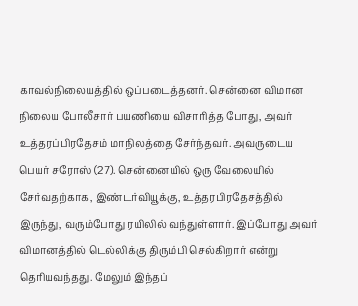காவல்நிலையத்தில் ஒப்படைத்தனர். சென்னை விமான நிலைய போலீசார் பயணியை விசாரித்த போது, அவர் உத்தரப்பிரதேசம் மாநிலத்தை சேர்ந்தவர். அவருடைய பெயர் சரோஸ் (27). சென்னையில் ஒரு வேலையில் சேர்வதற்காக, இண்டர்வியூக்கு, உத்தரபிரதேசத்தில் இருந்து, வரும்போது ரயிலில் வந்துள்ளார். இப்போது அவர் விமானத்தில் டெல்லிக்கு திரும்பி செல்கிறார் என்று தெரியவந்தது. மேலும் இந்தப்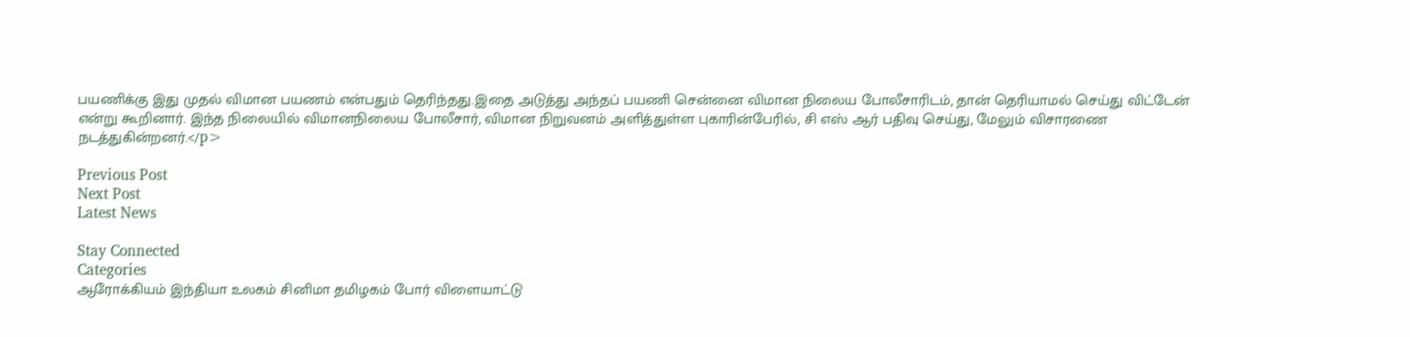பயணிக்கு இது முதல் விமான பயணம் என்பதும் தெரிந்தது.இதை அடுத்து அந்தப் பயணி சென்னை விமான நிலைய போலீசாரிடம், தான் தெரியாமல் செய்து விட்டேன் என்று கூறினார். இந்த நிலையில் விமானநிலைய போலீசார், விமான நிறுவனம் அளித்துள்ள புகாரின்பேரில், சி எஸ் ஆர் பதிவு செய்து, மேலும் விசாரணை நடத்துகின்றனர்.</p>

Previous Post
Next Post
Latest News

Stay Connected
Categories
ஆரோக்கியம் இந்தியா உலகம் சினிமா தமிழகம் போர் விளையாட்டு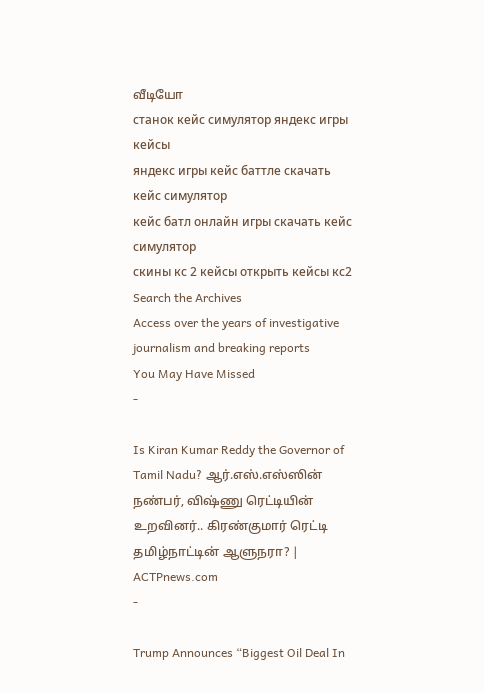வீடியோ
станок кейс симулятор яндекс игры кейсы
яндекс игры кейс баттле скачать кейс симулятор
кейс батл онлайн игры скачать кейс симулятор
скины кс 2 кейсы открыть кейсы кс2
Search the Archives
Access over the years of investigative journalism and breaking reports
You May Have Missed
-

Is Kiran Kumar Reddy the Governor of Tamil Nadu? ஆர்.எஸ்.எஸ்ஸின் நண்பர், விஷ்ணு ரெட்டியின் உறவினர்.. கிரண்குமார் ரெட்டி தமிழ்நாட்டின் ஆளுநரா? | ACTPnews.com
-

Trump Announces “Biggest Oil Deal In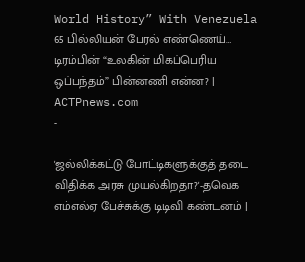World History” With Venezuela 65 பில்லியன் பேரல் எண்ணெய்… டிரம்பின் “உலகின் மிகப்பெரிய ஒப்பந்தம்” பின்னணி என்ன? | ACTPnews.com
-

'ஜல்லிக்கட்டு போட்டிகளுக்குத் தடை விதிக்க அரசு முயல்கிறதா?'-தவெக எம்எல்ஏ பேச்சுக்கு டிடிவி கண்டனம் |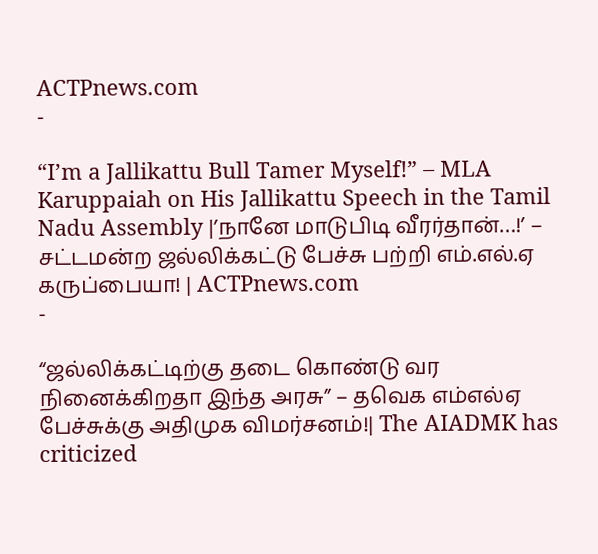ACTPnews.com
-

“I’m a Jallikattu Bull Tamer Myself!” – MLA Karuppaiah on His Jallikattu Speech in the Tamil Nadu Assembly |’நானே மாடுபிடி வீரர்தான்…!’ – சட்டமன்ற ஜல்லிக்கட்டு பேச்சு பற்றி எம்.எல்.ஏ கருப்பையா! | ACTPnews.com
-

“ஜல்லிக்கட்டிற்கு தடை கொண்டு வர நினைக்கிறதா இந்த அரசு” – தவெக எம்எல்ஏ பேச்சுக்கு அதிமுக விமர்சனம்!| The AIADMK has criticized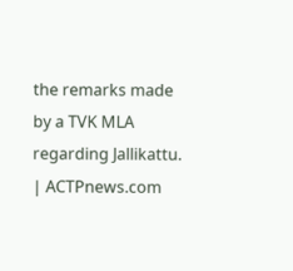the remarks made by a TVK MLA regarding Jallikattu. | ACTPnews.com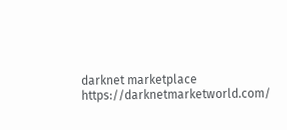darknet marketplace https://darknetmarketworld.com/